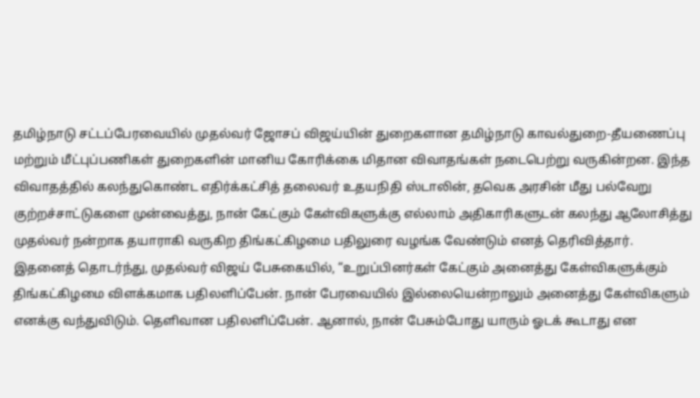தமிழ்நாடு சட்டப்பேரவையில் முதல்வர் ஜோசப் விஜய்யின் துறைகளான தமிழ்நாடு காவல்துறை-தீயணைப்பு மற்றும் மீட்புப்பணிகள் துறைகளின் மானிய கோரிக்கை மிதான விவாதங்கள் நடைபெற்று வருகின்றன. இந்த விவாதத்தில் கலந்துகொண்ட எதிர்க்கட்சித் தலைவர் உதயநிதி ஸ்டாலின், தவெக அரசின் மீது பல்வேறு குற்றச்சாட்டுகளை முன்வைத்து, நான் கேட்கும் கேள்விகளுக்கு எல்லாம் அதிகாரிகளுடன் கலந்து ஆலோசித்து முதல்வர் நன்றாக தயாராகி வருகிற திங்கட்கிழமை பதிலுரை வழங்க வேண்டும் எனத் தெரிவித்தார். இதனைத் தொடர்ந்து, முதல்வர் விஜய் பேசுகையில், “உறுப்பினர்கள் கேட்கும் அனைத்து கேள்விகளுக்கும்
திங்கட்கிழமை விளக்கமாக பதிலளிப்பேன். நான் பேரவையில் இல்லையென்றாலும் அனைத்து கேள்விகளும் எனக்கு வந்துவிடும். தெளிவான பதிலளிப்பேன். ஆனால், நான் பேசும்போது யாரும் ஓடக் கூடாது என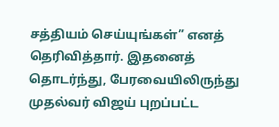சத்தியம் செய்யுங்கள்” எனத் தெரிவித்தார். இதனைத் தொடர்ந்து, பேரவையிலிருந்து முதல்வர் விஜய் புறப்பட்ட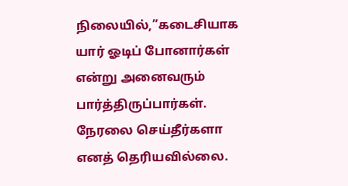நிலையில்,”கடைசியாக யார் ஓடிப் போனார்கள் என்று அனைவரும் பார்த்திருப்பார்கள். நேரலை செய்தீர்களா எனத் தெரியவில்லை.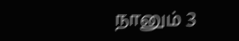நானும் 3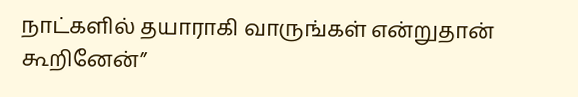நாட்களில் தயாராகி வாருங்கள் என்றுதான் கூறினேன்”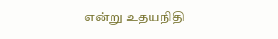என்று உதயநிதி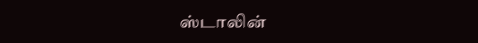ஸ்டாலின்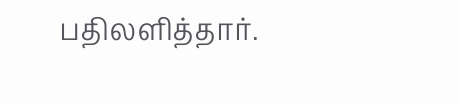பதிலளித்தார்.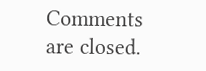Comments are closed.